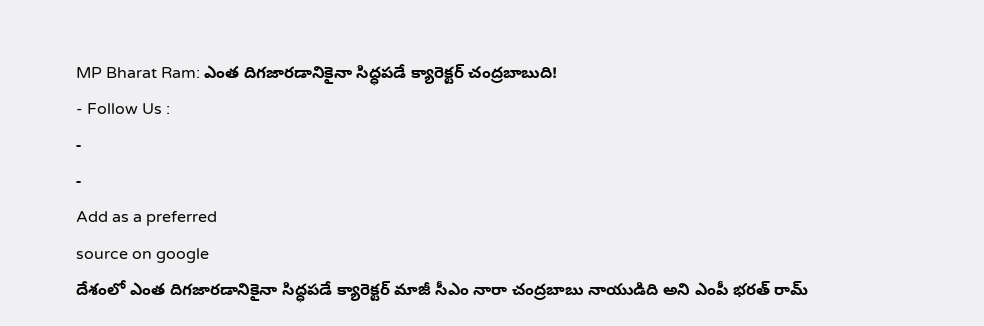MP Bharat Ram: ఎంత దిగజారడానికైనా సిద్ధపడే క్యారెక్టర్ చంద్రబాబుది!
- Follow Us :
-
-
Add as a preferred
source on google
దేశంలో ఎంత దిగజారడానికైనా సిద్ధపడే క్యారెక్టర్ మాజీ సీఎం నారా చంద్రబాబు నాయుడిది అని ఎంపీ భరత్ రామ్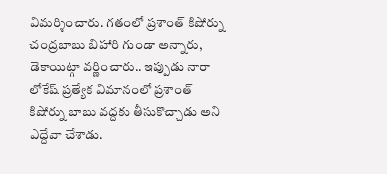విమర్శించారు. గతంలో ప్రశాంత్ కిషోర్ను చంద్రబాబు బిహారి గుండా అన్నారు, డెకాయిట్గా వర్ణించారు.. ఇప్పుడు నారా లోకేష్ ప్రత్యేక విమానంలో ప్రశాంత్ కిషోర్ను బాబు వద్దకు తీసుకొచ్చాడు అని ఎద్దేవా చేశాడు.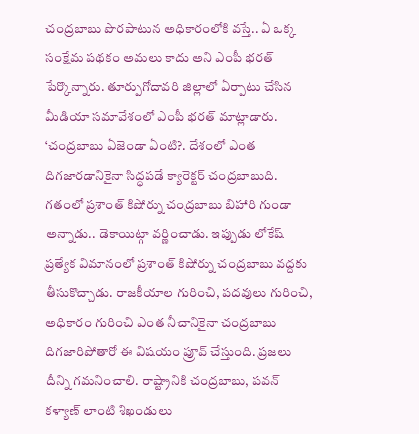చంద్రబాబు పొరపాటున అధికారంలోకి వస్తే.. ఏ ఒక్క సంక్షేమ పథకం అమలు కాదు అని ఎంపీ భరత్ పేర్కొన్నారు. తూర్పుగోదావరి జిల్లాలో ఏర్పాటు చేసిన మీడియా సమావేశంలో ఎంపీ భరత్ మాట్లాడారు.
‘చంద్రబాబు ఏజెండా ఏంటి?. దేశంలో ఎంత దిగజారడానికైనా సిద్ధపడే క్యారెక్టర్ చంద్రబాబుది. గతంలో ప్రశాంత్ కిషోర్ను చంద్రబాబు బిహారి గుండా అన్నాడు.. డెకాయిట్గా వర్ణించాడు. ఇప్పుడు లోకేష్ ప్రత్యేక విమానంలో ప్రశాంత్ కిషోర్ను చంద్రబాబు వద్దకు తీసుకొచ్చాడు. రాజకీయాల గురించి, పదవులు గురించి, అధికారం గురించి ఎంత నీచానికైనా చంద్రబాబు దిగజారిపోతారో ఈ విషయం ప్రూవ్ చేస్తుంది. ప్రజలు దీన్ని గమనించాలి. రాష్ట్రానికి చంద్రబాబు, పవన్ కళ్యాణ్ లాంటి శిఖండులు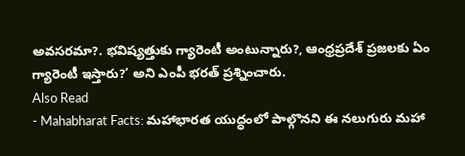అవసరమా?. భవిష్యత్తుకు గ్యారెంటీ అంటున్నారు?, ఆంధ్రప్రదేశ్ ప్రజలకు ఏం గ్యారెంటీ ఇస్తారు?’ అని ఎంపీ భరత్ ప్రశ్నించారు.
Also Read
- Mahabharat Facts: మహాభారత యుద్ధంలో పాల్గొనని ఈ నలుగురు మహా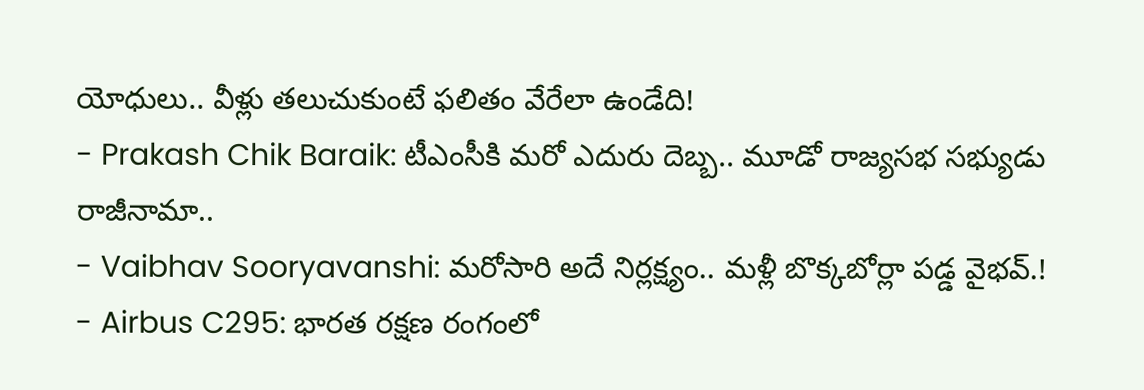యోధులు.. వీళ్లు తలుచుకుంటే ఫలితం వేరేలా ఉండేది!
- Prakash Chik Baraik: టీఎంసీకి మరో ఎదురు దెబ్బ.. మూడో రాజ్యసభ సభ్యుడు రాజీనామా..
- Vaibhav Sooryavanshi: మరోసారి అదే నిర్లక్ష్యం.. మళ్లీ బొక్కబోర్లా పడ్డ వైభవ్.!
- Airbus C295: భారత రక్షణ రంగంలో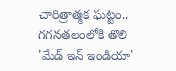చారిత్రాత్మక ఘట్టం.. గగనతలంలోకి తొలి 'మేడ్ ఇన్ ఇండియా'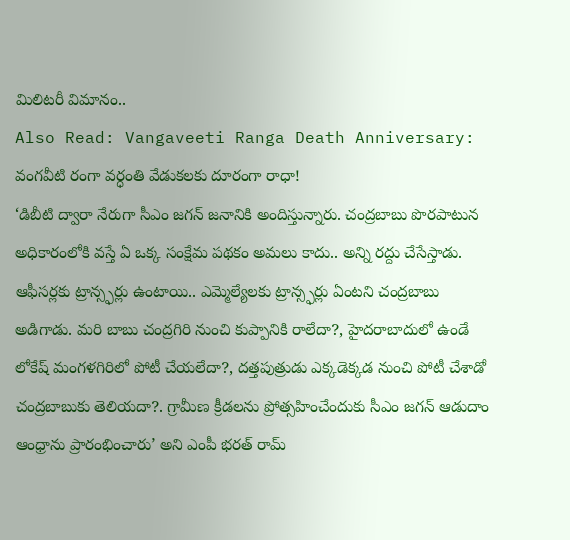మిలిటరీ విమానం..
Also Read: Vangaveeti Ranga Death Anniversary: వంగవీటి రంగా వర్ధంతి వేడుకలకు దూరంగా రాధా!
‘డిబీటి ద్వారా నేరుగా సీఎం జగన్ జనానికి అందిస్తున్నారు. చంద్రబాబు పొరపాటున అధికారంలోకి వస్తే ఏ ఒక్క సంక్షేమ పథకం అమలు కాదు.. అన్ని రద్దు చేసేస్తాడు. ఆఫీసర్లకు ట్రాన్స్ఫర్లు ఉంటాయి.. ఎమ్మెల్యేలకు ట్రాన్స్ఫర్లు ఏంటని చంద్రబాబు అడిగాడు. మరి బాబు చంద్రగిరి నుంచి కుప్పానికి రాలేదా?, హైదరాబాదులో ఉండే లోకేష్ మంగళగిరిలో పోటీ చేయలేదా?, దత్తపుత్రుడు ఎక్కడెక్కడ నుంచి పోటీ చేశాడో చంద్రబాబుకు తెలియదా?. గ్రామీణ క్రీడలను ప్రోత్సహించేందుకు సీఎం జగన్ ఆడుదాం ఆంధ్రాను ప్రారంభించారు’ అని ఎంపీ భరత్ రామ్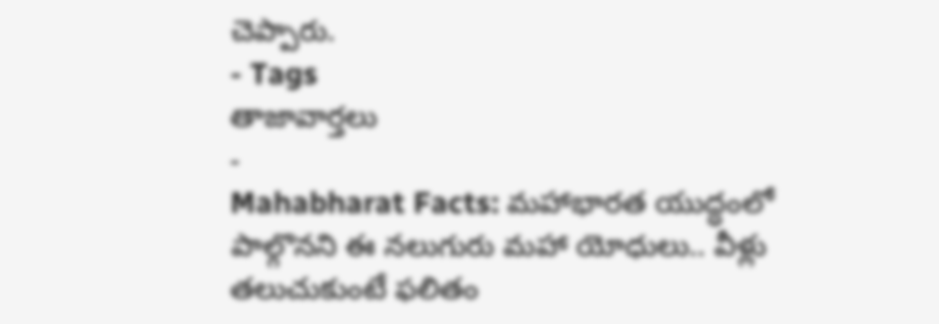చెప్పారు.
- Tags
తాజావార్తలు
-
Mahabharat Facts: మహాభారత యుద్ధంలో పాల్గొనని ఈ నలుగురు మహా యోధులు.. వీళ్లు తలుచుకుంటే ఫలితం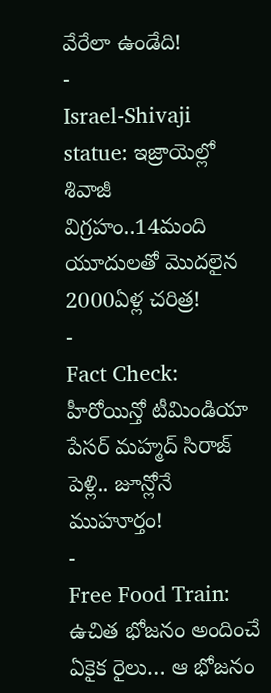వేరేలా ఉండేది!
-
Israel-Shivaji statue: ఇజ్రాయెల్లో శివాజీ విగ్రహం..14మంది యూదులతో మొదలైన 2000ఏళ్ల చరిత్ర!
-
Fact Check: హీరోయిన్తో టీమిండియా పేసర్ మహ్మద్ సిరాజ్ పెళ్లి.. జూన్లోనే ముహూర్తం!
-
Free Food Train: ఉచిత భోజనం అందించే ఏకైక రైలు… ఆ భోజనం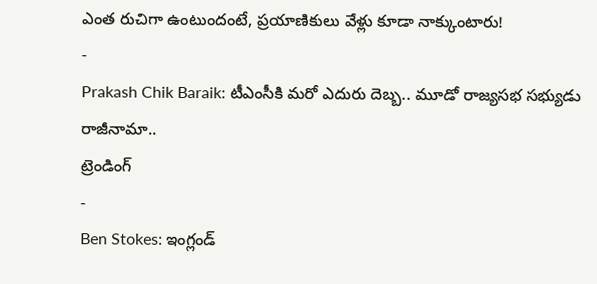ఎంత రుచిగా ఉంటుందంటే, ప్రయాణికులు వేళ్లు కూడా నాక్కుంటారు!
-
Prakash Chik Baraik: టీఎంసీకి మరో ఎదురు దెబ్బ.. మూడో రాజ్యసభ సభ్యుడు రాజీనామా..
ట్రెండింగ్
-
Ben Stokes: ఇంగ్లండ్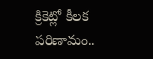క్రికెట్లో కీలక పరిణామం..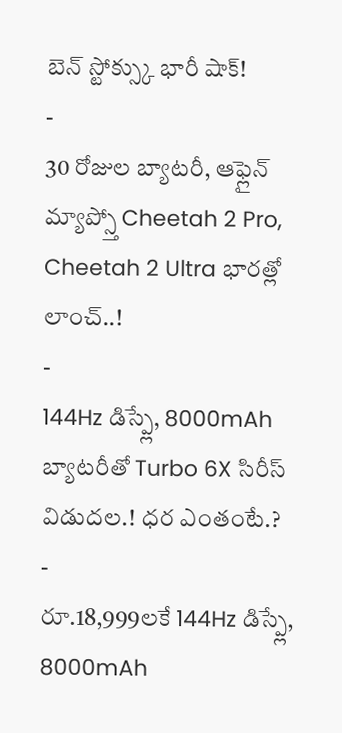బెన్ స్టోక్స్కు భారీ షాక్!
-
30 రోజుల బ్యాటరీ, ఆఫ్లైన్ మ్యాప్స్తో Cheetah 2 Pro, Cheetah 2 Ultra భారత్లో లాంచ్..!
-
144Hz డిస్ప్లే, 8000mAh బ్యాటరీతో Turbo 6X సిరీస్ విడుదల.! ధర ఎంతంటే.?
-
రూ.18,999లకే 144Hz డిస్ప్లే, 8000mAh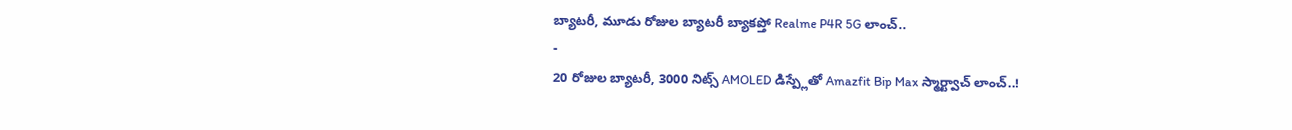బ్యాటరీ, మూడు రోజుల బ్యాటరీ బ్యాకప్తో Realme P4R 5G లాంచ్..
-
20 రోజుల బ్యాటరీ, 3000 నిట్స్ AMOLED డిస్ప్లేతో Amazfit Bip Max స్మార్ట్వాచ్ లాంచ్..!